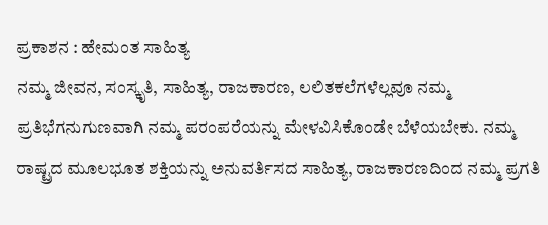ಪ್ರಕಾಶನ : ಹೇಮಂತ ಸಾಹಿತ್ಯ
ನಮ್ಮ ಜೀವನ, ಸಂಸ್ಕೃತಿ, ಸಾಹಿತ್ಯ, ರಾಜಕಾರಣ, ಲಲಿತಕಲೆಗಳೆಲ್ಲವೂ ನಮ್ಮ ಪ್ರತಿಭೆಗನುಗುಣವಾಗಿ ನಮ್ಮ ಪರಂಪರೆಯನ್ನು ಮೇಳವಿಸಿಕೊಂಡೇ ಬೆಳೆಯಬೇಕು. ನಮ್ಮ ರಾಷ್ಟ್ರದ ಮೂಲಭೂತ ಶಕ್ತಿಯನ್ನು ಅನುವರ್ತಿಸದ ಸಾಹಿತ್ಯ, ರಾಜಕಾರಣದಿಂದ ನಮ್ಮ ಪ್ರಗತಿ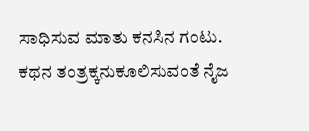ಸಾಧಿಸುವ ಮಾತು ಕನಸಿನ ಗಂಟು.
ಕಥನ ತಂತ್ರಕ್ಕನುಕೂಲಿಸುವಂತೆ ನೈಜ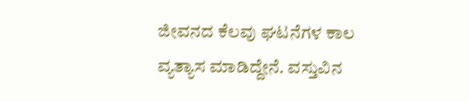ಜೀವನದ ಕೆಲವು ಘಟನೆಗಳ ಕಾಲ ವ್ಯತ್ಯಾಸ ಮಾಡಿದ್ದೇನೆ. ವಸ್ತುವಿನ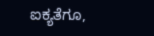ಐಕ್ಯತೆಗೂ,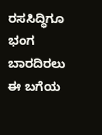ರಸಸಿದ್ಧಿಗೂ ಭಂಗ ಬಾರದಿರಲು ಈ ಬಗೆಯ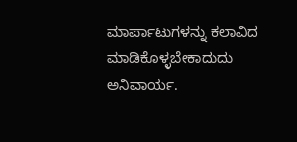ಮಾರ್ಪಾಟುಗಳನ್ನು ಕಲಾವಿದ ಮಾಡಿಕೊಳ್ಳಬೇಕಾದುದು ಅನಿವಾರ್ಯ.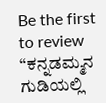Be the first to review “ಕನ್ನಡಮ್ಮನ ಗುಡಿಯಲ್ಲಿ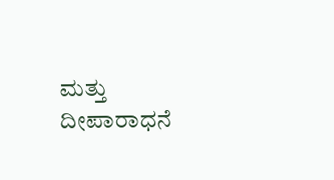ಮತ್ತು ದೀಪಾರಾಧನೆ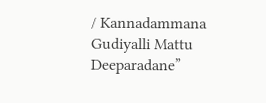/ Kannadammana Gudiyalli Mattu Deeparadane”